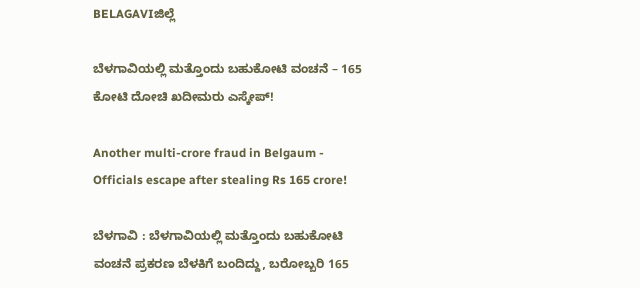BELAGAVIಜಿಲ್ಲೆ

ಬೆಳಗಾವಿಯಲ್ಲಿ ಮತ್ತೊಂದು ಬಹುಕೋಟಿ ವಂಚನೆ – 165 ಕೋಟಿ ದೋಚಿ ಖದೀಮರು ಎಸ್ಕೇಪ್!

Another multi-crore fraud in Belgaum - Officials escape after stealing Rs 165 crore!

ಬೆಳಗಾವಿ : ಬೆಳಗಾವಿಯಲ್ಲಿ ಮತ್ತೊಂದು ಬಹುಕೋಟಿ ವಂಚನೆ ಪ್ರಕರಣ ಬೆಳಕಿಗೆ ಬಂದಿದ್ದು, ಬರೋಬ್ಬರಿ 165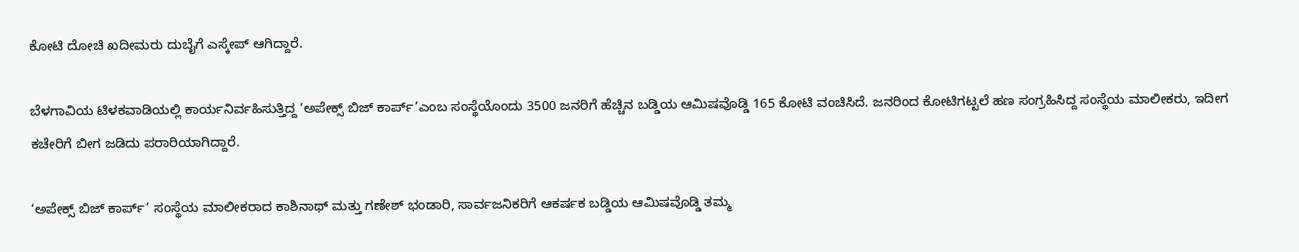ಕೋಟಿ ದೋಚಿ ಖದೀಮರು ದುಬೈಗೆ ಎಸ್ಕೇಪ್ ಆಗಿದ್ದಾರೆ.

ಬೆಳಗಾವಿಯ ಟಿಳಕವಾಡಿಯಲ್ಲಿ ಕಾರ್ಯನಿರ್ವಹಿಸುತ್ತಿದ್ದ ‘ಅಪೇಕ್ಸ್ ಬಿಜ್ ಕಾರ್ಪ್’ಎಂಬ ಸಂಸ್ಥೆಯೊಂದು 3500 ಜನರಿಗೆ ಹೆಚ್ಚಿನ ಬಡ್ಡಿಯ ಆಮಿಷವೊಡ್ಡಿ 165 ಕೋಟಿ ವಂಚಿಸಿದೆ. ಜನರಿಂದ ಕೋಟಿಗಟ್ಟಲೆ ಹಣ ಸಂಗ್ರಹಿಸಿದ್ದ ಸಂಸ್ಥೆಯ ಮಾಲೀಕರು, ಇದೀಗ ಕಚೇರಿಗೆ ಬೀಗ ಜಡಿದು ಪರಾರಿಯಾಗಿದ್ದಾರೆ.

‘ಅಪೇಕ್ಸ್ ಬಿಜ್ ಕಾರ್ಪ್’ ಸಂಸ್ಥೆಯ ಮಾಲೀಕರಾದ ಕಾಶಿನಾಥ್ ಮತ್ತು ಗಣೇಶ್ ಭಂಡಾರಿ, ಸಾರ್ವಜನಿಕರಿಗೆ ಆಕರ್ಷಕ ಬಡ್ಡಿಯ ಆಮಿಷವೊಡ್ಡಿ ತಮ್ಮ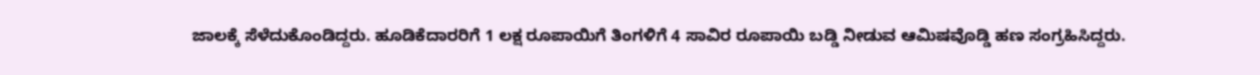ಜಾಲಕ್ಕೆ ಸೆಳೆದುಕೊಂಡಿದ್ದರು. ಹೂಡಿಕೆದಾರರಿಗೆ 1 ಲಕ್ಷ ರೂಪಾಯಿಗೆ ತಿಂಗಳಿಗೆ 4 ಸಾವಿರ ರೂಪಾಯಿ ಬಡ್ಡಿ ನೀಡುವ ಆಮಿಷವೊಡ್ಡಿ ಹಣ ಸಂಗ್ರಹಿಸಿದ್ದರು.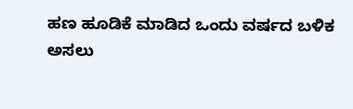ಹಣ ಹೂಡಿಕೆ ಮಾಡಿದ ಒಂದು ವರ್ಷದ ಬಳಿಕ ಅಸಲು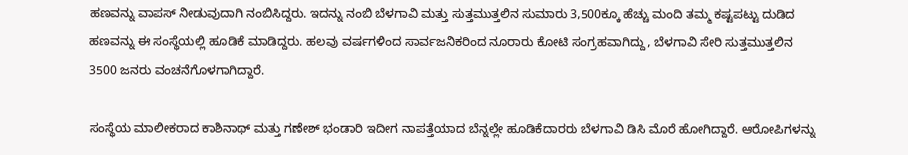ಹಣವನ್ನು ವಾಪಸ್ ನೀಡುವುದಾಗಿ ನಂಬಿಸಿದ್ದರು. ಇದನ್ನು ನಂಬಿ ಬೆಳಗಾವಿ ಮತ್ತು ಸುತ್ತಮುತ್ತಲಿನ ಸುಮಾರು 3,500ಕ್ಕೂ ಹೆಚ್ಚು ಮಂದಿ ತಮ್ಮ ಕಷ್ಟಪಟ್ಟು ದುಡಿದ ಹಣವನ್ನು ಈ ಸಂಸ್ಥೆಯಲ್ಲಿ ಹೂಡಿಕೆ ಮಾಡಿದ್ದರು. ಹಲವು ವರ್ಷಗಳಿಂದ ಸಾರ್ವಜನಿಕರಿಂದ ನೂರಾರು ಕೋಟಿ ಸಂಗ್ರಹವಾಗಿದ್ದು, ಬೆಳಗಾವಿ ಸೇರಿ ಸುತ್ತಮುತ್ತಲಿನ 3500 ಜನರು ವಂಚನೆಗೊಳಗಾಗಿದ್ದಾರೆ.

ಸಂಸ್ಥೆಯ ಮಾಲೀಕರಾದ ಕಾಶಿನಾಥ್ ಮತ್ತು ಗಣೇಶ್ ಭಂಡಾರಿ ಇದೀಗ ನಾಪತ್ತೆಯಾದ ಬೆನ್ನಲ್ಲೇ ಹೂಡಿಕೆದಾರರು ಬೆಳಗಾವಿ ಡಿಸಿ ಮೊರೆ ಹೋಗಿದ್ದಾರೆ. ಆರೋಪಿಗಳನ್ನು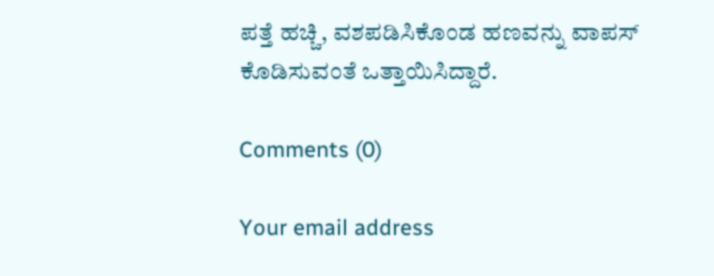ಪತ್ತೆ ಹಚ್ಚಿ, ವಶಪಡಿಸಿಕೊಂಡ ಹಣವನ್ನು ವಾಪಸ್ ಕೊಡಿಸುವಂತೆ ಒತ್ತಾಯಿಸಿದ್ದಾರೆ.

Comments (0)

Your email address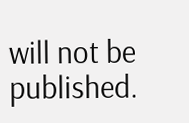will not be published.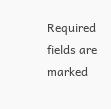Required fields are marked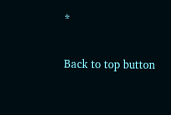*

Back to top button